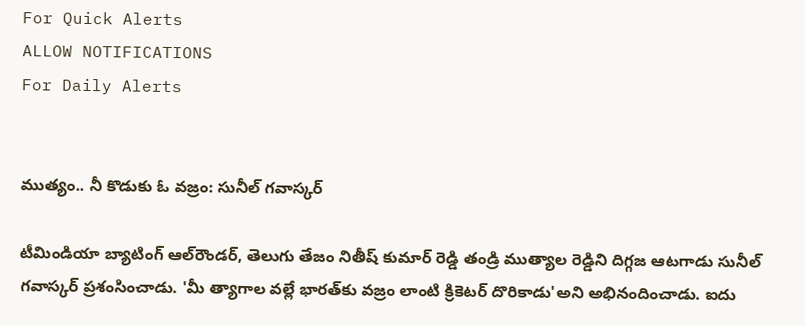For Quick Alerts
ALLOW NOTIFICATIONS
For Daily Alerts


ముత్యం.. నీ కొడుకు ఓ వజ్రం: సునీల్ గవాస్కర్

టీమిండియా బ్యాటింగ్ ఆల్‌‌రౌండర్, తెలుగు తేజం నితీష్ కుమార్ రెడ్డి తండ్రి ముత్యాల రెడ్డిని దిగ్గజ ఆటగాడు సునీల్ గవాస్కర్ ప్రశంసించాడు. 'మీ త్యాగాల వల్లే భారత్‌కు వజ్రం లాంటి క్రికెటర్ దొరికాడు'అని అభినందించాడు. ఐదు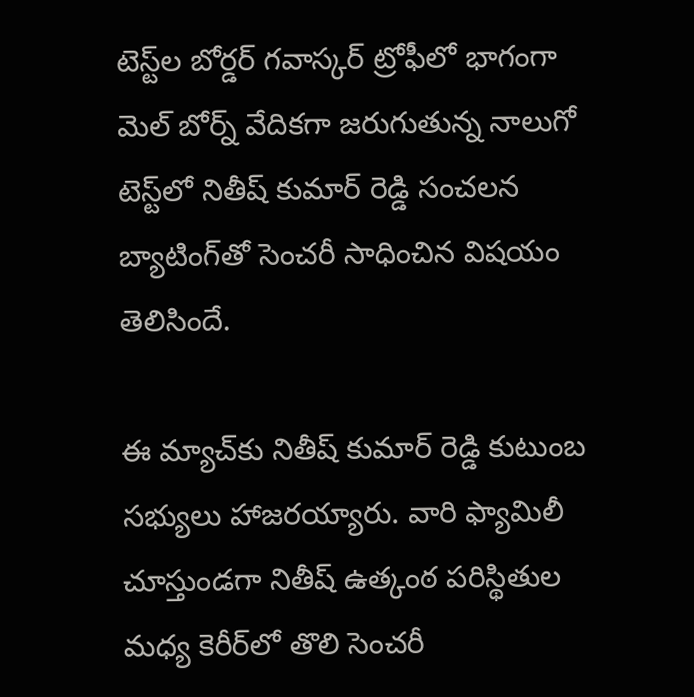టెస్ట్‌ల బోర్డర్ గవాస్కర్ ట్రోఫీలో భాగంగా మెల్ బోర్న్ వేదికగా జరుగుతున్న నాలుగో టెస్ట్‌లో నితీష్ కుమార్ రెడ్డి సంచలన బ్యాటింగ్‌తో సెంచరీ సాధించిన విషయం తెలిసిందే.

ఈ మ్యాచ్‌కు నితీష్ కుమార్ రెడ్డి కుటుంబ సభ్యులు హాజరయ్యారు. వారి ఫ్యామిలీ చూస్తుండగా నితీష్ ఉత్కంఠ పరిస్థితుల మధ్య కెరీర్‌లో తొలి సెంచరీ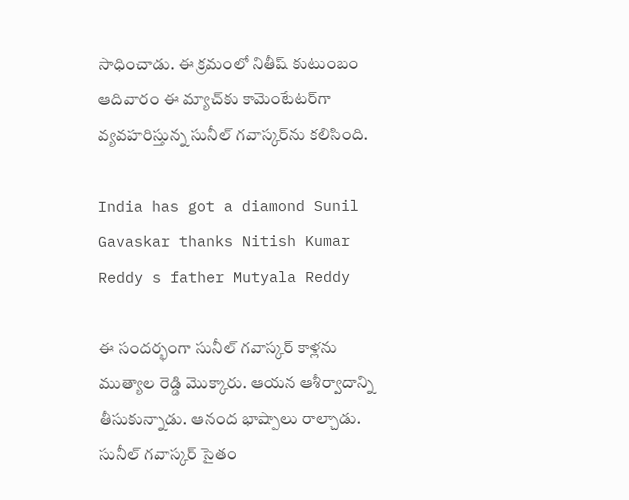సాధించాడు. ఈ క్రమంలో నితీష్ కుటుంబం ఆదివారం ఈ మ్యాచ్‌కు కామెంటేటర్‌గా వ్యవహరిస్తున్న సునీల్ గవాస్కర్‌ను కలిసింది.

India has got a diamond Sunil Gavaskar thanks Nitish Kumar Reddy s father Mutyala Reddy

ఈ సందర్భంగా సునీల్ గవాస్కర్‌ కాళ్లను ముత్యాల రెడ్డి మొక్కారు. ఆయన ఆశీర్వాదాన్ని తీసుకున్నాడు. ఆనంద భాష్పాలు రాల్చాడు. సునీల్ గవాస్కర్ సైతం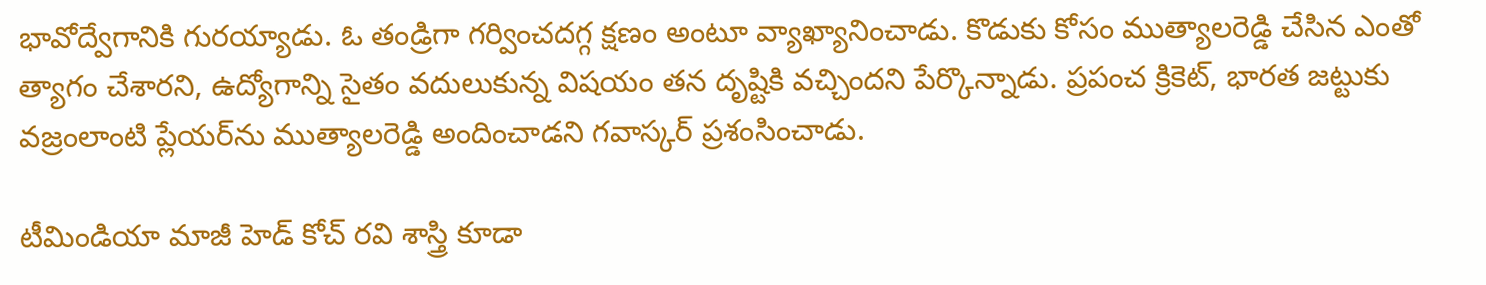భావోద్వేగానికి గురయ్యాడు. ఓ తండ్రిగా గర్వించదగ్గ క్షణం అంటూ వ్యాఖ్యానించాడు. కొడుకు కోసం ముత్యాలరెడ్డి చేసిన ఎంతో త్యాగం చేశారని, ఉద్యోగాన్ని సైతం వదులుకున్న విషయం తన దృష్టికి వచ్చిందని పేర్కొన్నాడు. ప్రపంచ క్రికెట్‌, భారత జట్టుకు వజ్రంలాంటి ప్లేయర్‌ను ముత్యాలరెడ్డి అందించాడని గవాస్కర్ ప్రశంసించాడు.

టీమిండియా మాజీ హెడ్ కోచ్ రవి శాస్త్రి కూడా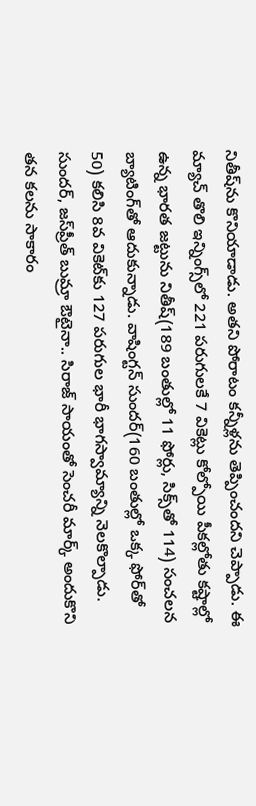నితీష్‌ను కొనియాడాడు. అతని పోరాటం కన్నీళ్లను తెప్పించందని చెప్పాడు. ఈ మ్యాచ్‌ తొలి ఇన్నింగ్స్‌లో 221 పరుగులకే 7 వికెట్లు కోల్పోయి పీకల్లోతు కష్టాల్లో ఉన్న భారత జట్టును నితీష్(189 బంతుల్లో 11 ఫోర్లు, సిక్స్‌తో 114) సంచలన బ్యాటింగ్‌తో ఆదుకున్నాడు. వాషింగ్టన్ సుందర్‌(160 బంతుల్లో ఒక్క ఫోర్‌తో 50) కలిసి 8వ వికెట్‌కు 127 పరుగుల భారీ భాగస్వామ్యాన్ని నెలకొల్పాడు. సుందర్, జస్‌ప్రీత్ బుమ్రా ఔటైనా.. సిరాజ్ సాయంతో సెంచరీ మార్క్ అందుకొని తన కలను సాకారం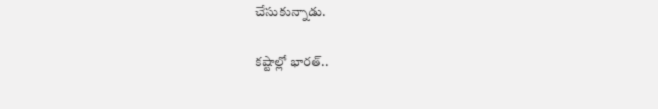చేసుకున్నాడు.

కష్టాల్లో భారత్..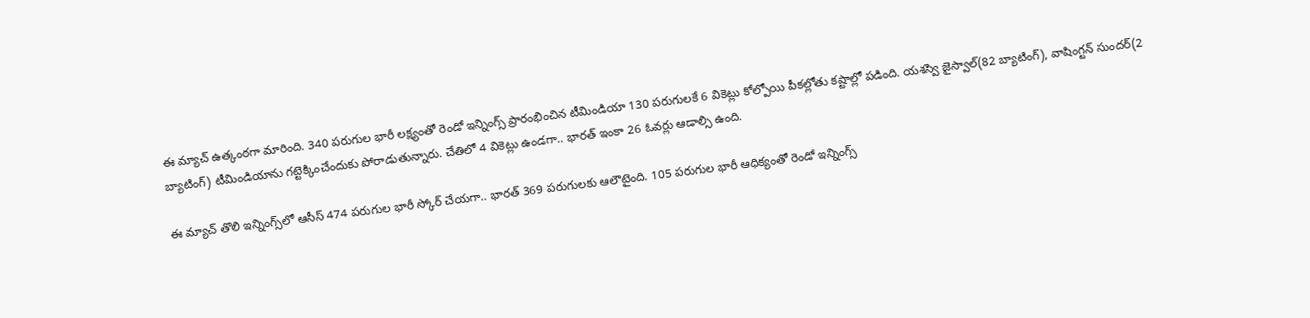ఈ మ్యాచ్ ఉత్కంఠగా మారింది. 340 పరుగుల భారీ లక్ష్యంతో రెండో ఇన్నింగ్స్ ప్రారంభించిన టీమిండియా 130 పరుగులకే 6 వికెట్లు కోల్పోయి పీకల్లోతు కష్టాల్లో పడింది. యశస్వి జైస్వాల్(82 బ్యాటింగ్), వాషింగ్టన్ సుందర్(2 బ్యాటింగ్) టీమిండియాను గట్టెక్కించేందుకు పోరాడుతున్నారు. చేతిలో 4 వికెట్లు ఉండగా.. భారత్ ఇంకా 26 ఓవర్లు ఆడాల్సి ఉంది.

ఈ మ్యాచ్‌ తొలి ఇన్నింగ్స్‌లో ఆసీస్ 474 పరుగుల భారీ స్కోర్ చేయగా.. భారత్ 369 పరుగులకు ఆలౌటైంది. 105 పరుగుల భారీ ఆధిక్యంతో రెండో ఇన్నింగ్స్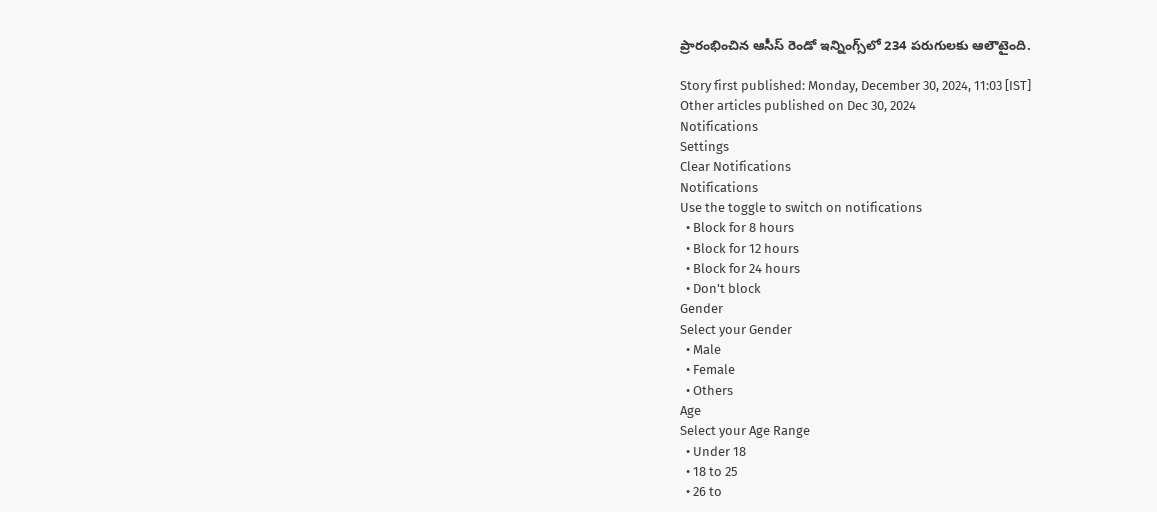ప్రారంభించిన ఆసీస్ రెండో ఇన్నింగ్స్‌లో 234 పరుగులకు ఆలౌటైంది.

Story first published: Monday, December 30, 2024, 11:03 [IST]
Other articles published on Dec 30, 2024
Notifications
Settings
Clear Notifications
Notifications
Use the toggle to switch on notifications
  • Block for 8 hours
  • Block for 12 hours
  • Block for 24 hours
  • Don't block
Gender
Select your Gender
  • Male
  • Female
  • Others
Age
Select your Age Range
  • Under 18
  • 18 to 25
  • 26 to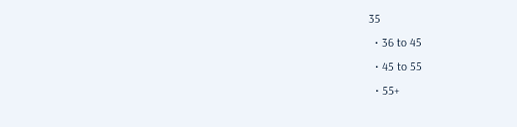35
  • 36 to 45
  • 45 to 55
  • 55+